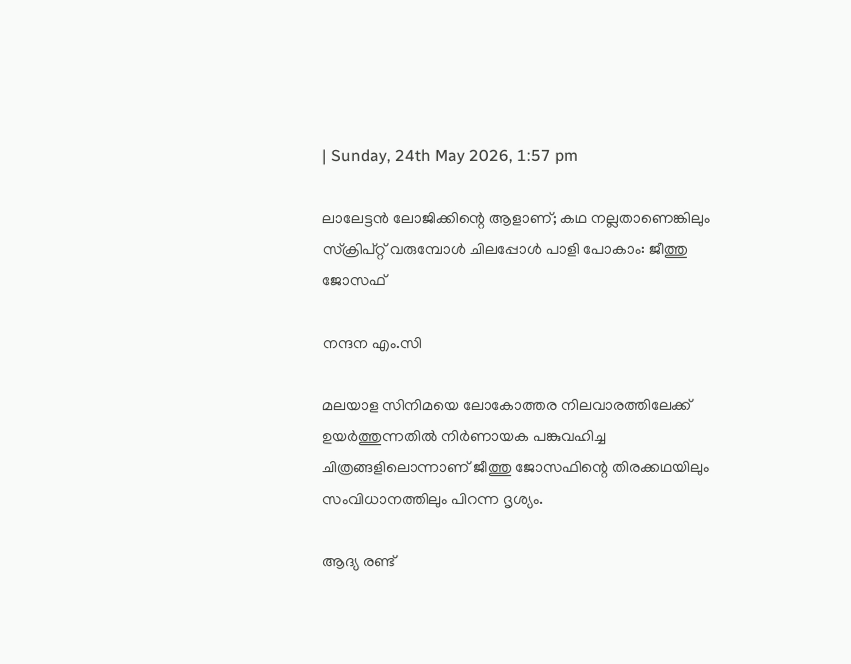| Sunday, 24th May 2026, 1:57 pm

ലാലേട്ടൻ ലോജിക്കിന്റെ ആളാണ്; കഥ നല്ലതാണെങ്കിലും സ്ക്രിപ്റ്റ് വരുമ്പോൾ ചിലപ്പോൾ പാളി പോകാം: ജീത്തു ജോസഫ്

നന്ദന എം.സി

മലയാള സിനിമയെ ലോകോത്തര നിലവാരത്തിലേക്ക് ഉയർത്തുന്നതിൽ നിർണായക പങ്കുവഹിച്ച ചിത്രങ്ങളിലൊന്നാണ് ജീത്തു ജോസഫിന്റെ തിരക്കഥയിലും സംവിധാനത്തിലും പിറന്ന ദൃശ്യം.

ആദ്യ രണ്ട്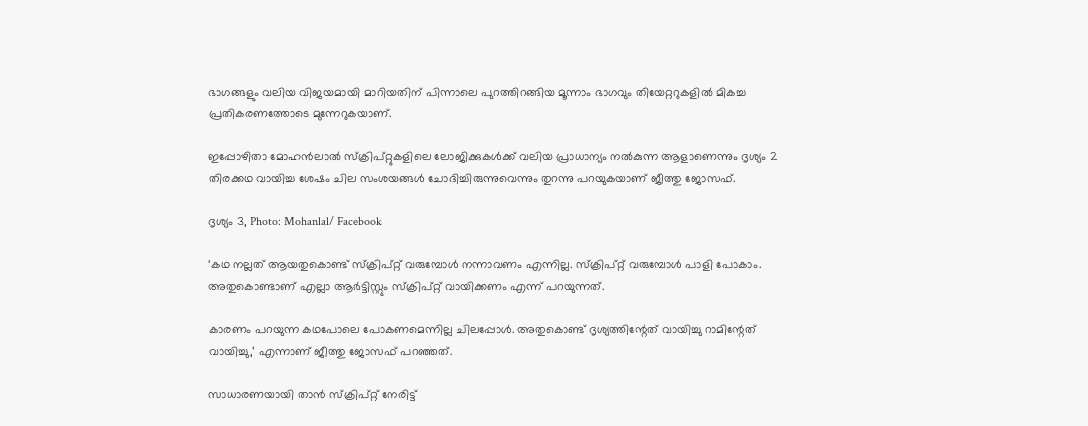ഭാഗങ്ങളും വലിയ വിജയമായി മാറിയതിന് പിന്നാലെ പുറത്തിറങ്ങിയ മൂന്നാം ഭാഗവും തിയേറ്ററുകളിൽ മികച്ച പ്രതികരണത്തോടെ മുന്നേറുകയാണ്.

ഇപ്പോഴിതാ മോഹൻലാൽ സ്ക്രിപ്റ്റുകളിലെ ലോജിക്കുകൾക്ക് വലിയ പ്രാധാന്യം നൽകുന്ന ആളാണെന്നും ദൃശ്യം 2 തിരക്കഥ വായിച്ച ശേഷം ചില സംശയങ്ങൾ ചോദിച്ചിരുന്നുവെന്നും തുറന്നു പറയുകയാണ് ജീത്തു ജോസഫ്.

ദൃശ്യം 3, Photo: Mohanlal/ Facebook

‘കഥ നല്ലത് ആയതുകൊണ്ട് സ്ക്രിപ്റ്റ് വരുമ്പോൾ നന്നാവണം എന്നില്ല. സ്ക്രിപ്റ്റ് വരുമ്പോൾ പാളി പോകാം. അതുകൊണ്ടാണ് എല്ലാ ആർട്ടിസ്റ്റും സ്ക്രിപ്റ്റ് വായിക്കണം എന്ന് പറയുന്നത്.

കാരണം പറയുന്ന കഥപോലെ പോകണമെന്നില്ല ചിലപ്പോൾ. അതുകൊണ്ട് ദൃശ്യത്തിന്റേത് വായിച്ചു റാമിന്റേത് വായിച്ചു,’ എന്നാണ് ജീത്തു ജോസഫ് പറഞ്ഞത്.

സാധാരണയായി താൻ സ്ക്രിപ്റ്റ് നേരിട്ട്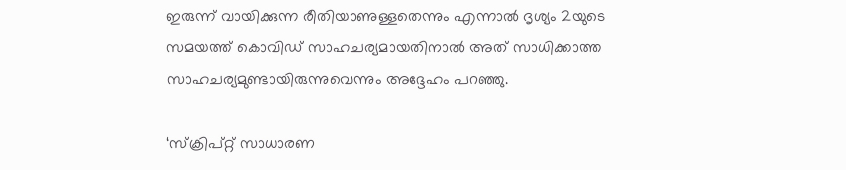ഇരുന്ന് വായിക്കുന്ന രീതിയാണുള്ളതെന്നും എന്നാൽ ദൃശ്യം 2യുടെ സമയത്ത് കൊവിഡ് സാഹചര്യമായതിനാൽ അത് സാധിക്കാത്ത സാഹചര്യമുണ്ടായിരുന്നുവെന്നും അദ്ദേഹം പറഞ്ഞു.

‘സ്ക്രിപ്റ്റ് സാധാരണ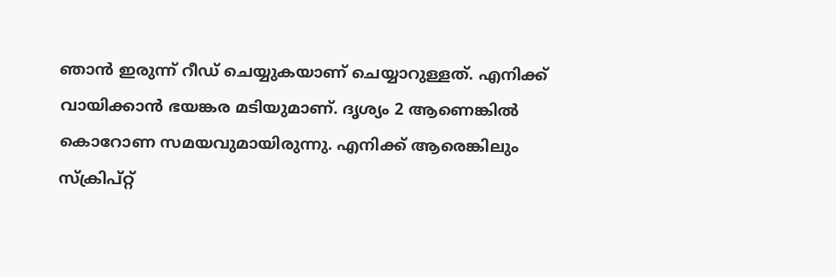ഞാൻ ഇരുന്ന് റീഡ് ചെയ്യുകയാണ് ചെയ്യാറുള്ളത്. എനിക്ക് വായിക്കാൻ ഭയങ്കര മടിയുമാണ്. ദൃശ്യം 2 ആണെങ്കിൽ കൊറോണ സമയവുമായിരുന്നു. എനിക്ക് ആരെങ്കിലും സ്ക്രിപ്റ്റ്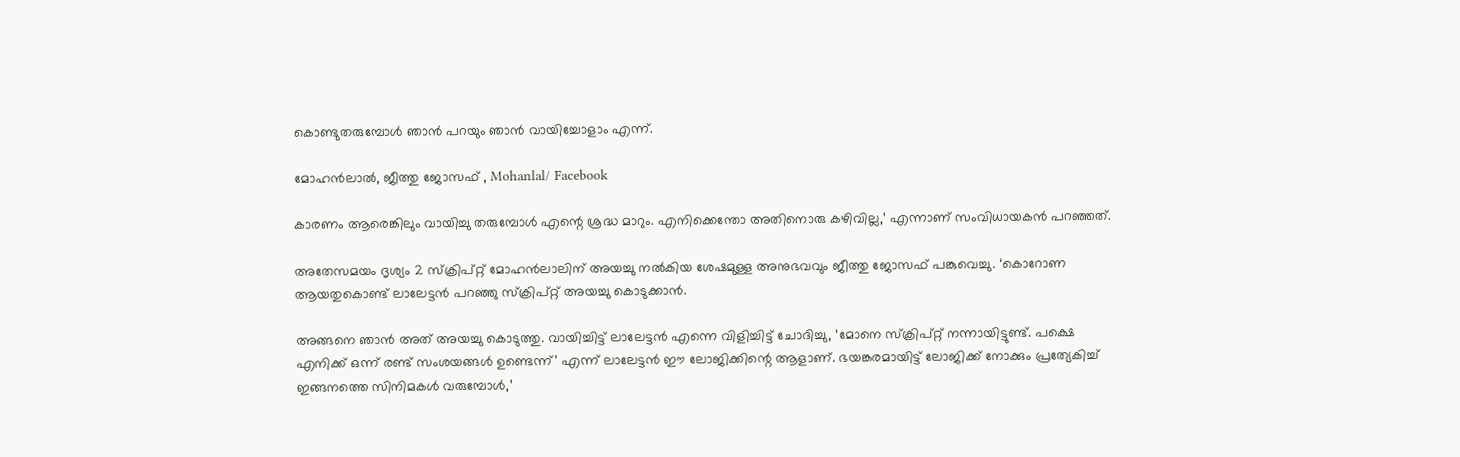കൊണ്ടുതരുമ്പോൾ ഞാൻ പറയും ഞാൻ വായിച്ചോളാം എന്ന്.

മോഹൻലാൽ, ജീത്തു ജോസഫ് , Mohanlal/ Facebook

കാരണം ആരെങ്കിലും വായിച്ചു തരുമ്പോൾ എന്റെ ശ്രദ്ധ മാറും. എനിക്കെന്തോ അതിനൊരു കഴിവില്ല,’ എന്നാണ് സംവിധായകൻ പറഞ്ഞത്.

അതേസമയം ദൃശ്യം 2 സ്ക്രിപ്റ്റ് മോഹൻലാലിന് അയച്ചു നൽകിയ ശേഷമുള്ള അനുഭവവും ജീത്തു ജോസഫ് പങ്കുവെച്ചു. ‘കൊറോണ ആയതുകൊണ്ട് ലാലേട്ടൻ പറഞ്ഞു സ്ക്രിപ്റ്റ് അയച്ചു കൊടുക്കാൻ.

അങ്ങനെ ഞാൻ അത് അയച്ചു കൊടുത്തു. വായിച്ചിട്ട് ലാലേട്ടൻ എന്നെ വിളിച്ചിട്ട് ചോദിച്ചു, ‘മോനെ സ്ക്രിപ്റ്റ് നന്നായിട്ടുണ്ട്. പക്ഷെ എനിക്ക് ഒന്ന് രണ്ട് സംശയങ്ങൾ ഉണ്ടെന്ന്’ എന്ന് ലാലേട്ടൻ ഈ ലോജിക്കിന്റെ ആളാണ്. ഭയങ്കരമായിട്ട് ലോജിക്ക് നോക്കും പ്രത്യേകിച്ച് ഇങ്ങനത്തെ സിനിമകൾ വരുമ്പോൾ,’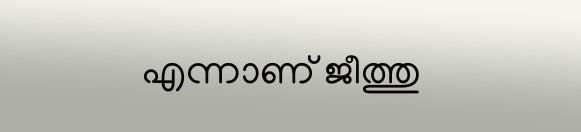എന്നാണ് ജീത്തു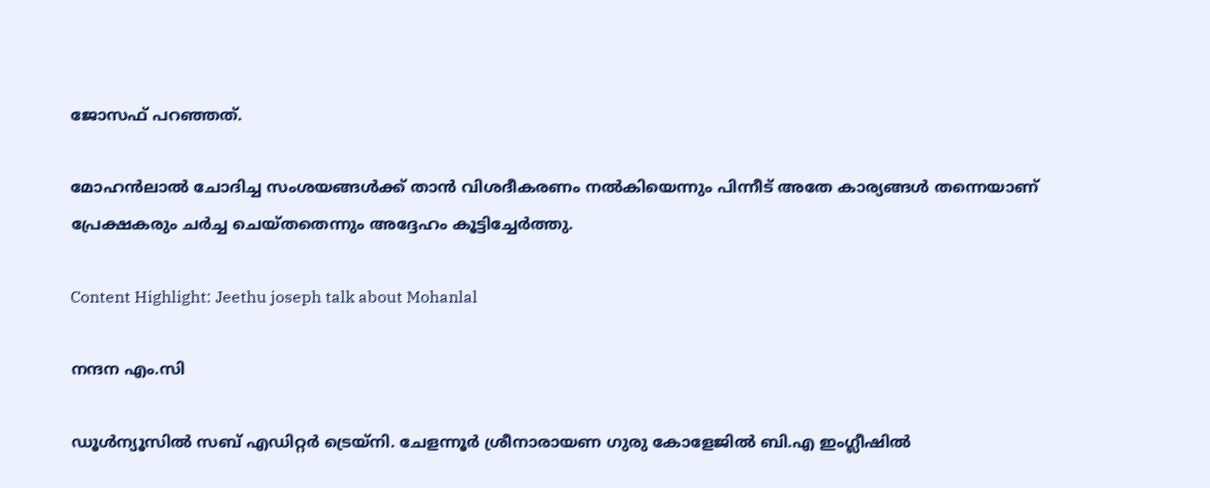ജോസഫ് പറഞ്ഞത്.

മോഹൻലാൽ ചോദിച്ച സംശയങ്ങൾക്ക് താൻ വിശദീകരണം നൽകിയെന്നും പിന്നീട് അതേ കാര്യങ്ങൾ തന്നെയാണ് പ്രേക്ഷകരും ചർച്ച ചെയ്തതെന്നും അദ്ദേഹം കൂട്ടിച്ചേർത്തു.

Content Highlight: Jeethu joseph talk about Mohanlal

നന്ദന എം.സി

ഡൂള്‍ന്യൂസില്‍ സബ് എഡിറ്റര്‍ ട്രെയ്‌നി. ചേളന്നൂര്‍ ശ്രീനാരായണ ഗുരു കോളേജില്‍ ബി.എ ഇംഗ്ലീഷില്‍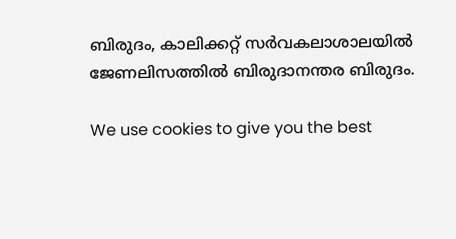ബിരുദം, കാലിക്കറ്റ് സര്‍വകലാശാലയില്‍ ജേണലിസത്തില്‍ ബിരുദാനന്തര ബിരുദം.

We use cookies to give you the best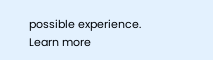possible experience. Learn more